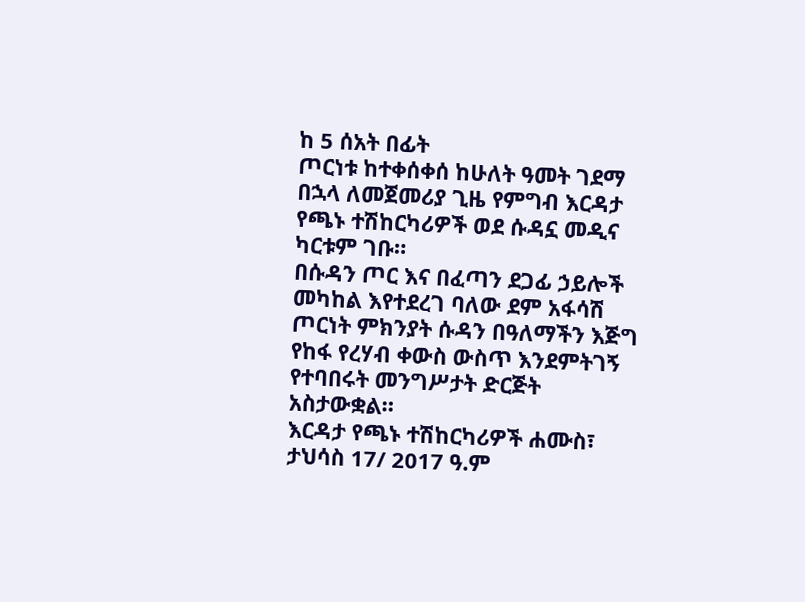ከ 5 ሰአት በፊት
ጦርነቱ ከተቀሰቀሰ ከሁለት ዓመት ገደማ በኋላ ለመጀመሪያ ጊዜ የምግብ እርዳታ የጫኑ ተሽከርካሪዎች ወደ ሱዳኗ መዲና ካርቱም ገቡ።
በሱዳን ጦር እና በፈጣን ደጋፊ ኃይሎች መካከል እየተደረገ ባለው ደም አፋሳሽ ጦርነት ምክንያት ሱዳን በዓለማችን እጅግ የከፋ የረሃብ ቀውስ ውስጥ እንደምትገኝ የተባበሩት መንግሥታት ድርጅት አስታውቋል።
እርዳታ የጫኑ ተሽከርካሪዎች ሐሙስ፣ ታህሳስ 17/ 2017 ዓ.ም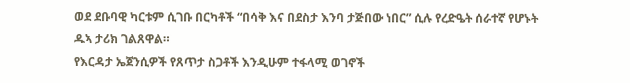ወደ ደቡባዊ ካርቱም ሲገቡ በርካቶች “በሳቅ እና በደስታ እንባ ታጅበው ነበር” ሲሉ የረድዔት ሰራተኛ የሆኑት ዱኣ ታሪክ ገልጸዋል።
የእርዳታ ኤጀንሲዎች የጸጥታ ስጋቶች እንዲሁም ተፋላሚ ወገኖች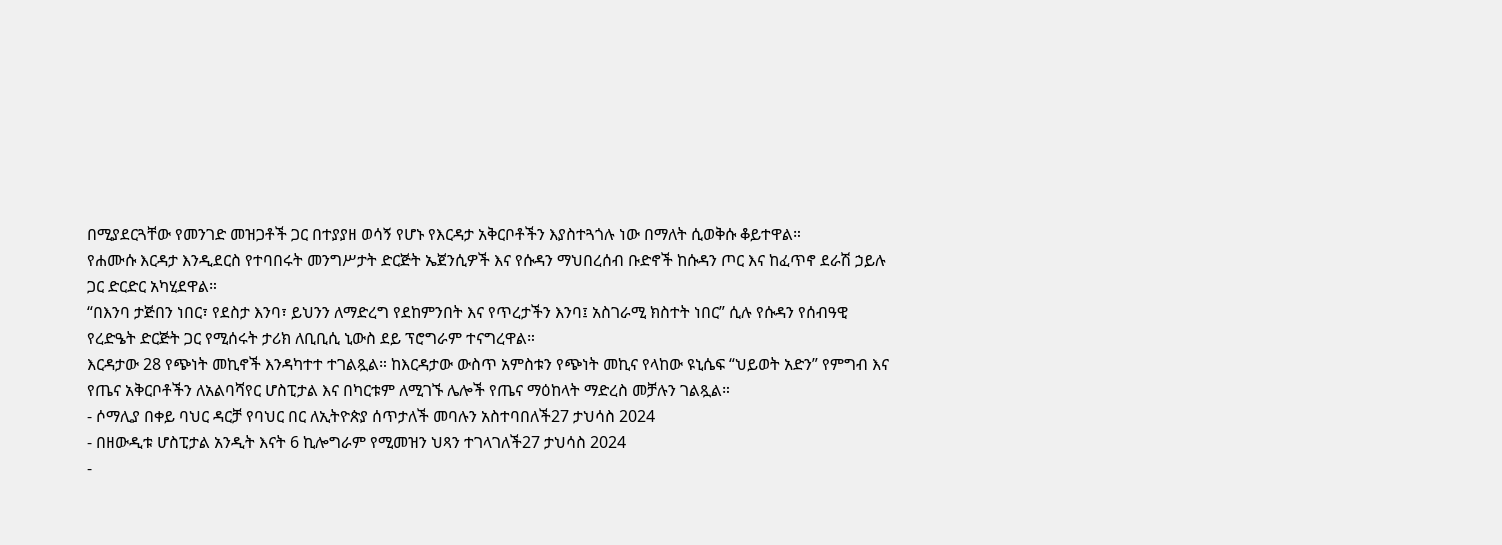በሚያደርጓቸው የመንገድ መዝጋቶች ጋር በተያያዘ ወሳኝ የሆኑ የእርዳታ አቅርቦቶችን እያስተጓጎሉ ነው በማለት ሲወቅሱ ቆይተዋል።
የሐሙሱ እርዳታ እንዲደርስ የተባበሩት መንግሥታት ድርጅት ኤጀንሲዎች እና የሱዳን ማህበረሰብ ቡድኖች ከሱዳን ጦር እና ከፈጥኖ ደራሽ ኃይሉ ጋር ድርድር አካሂደዋል።
“በእንባ ታጅበን ነበር፣ የደስታ እንባ፣ ይህንን ለማድረግ የደከምንበት እና የጥረታችን እንባ፤ አስገራሚ ክስተት ነበር” ሲሉ የሱዳን የሰብዓዊ የረድዔት ድርጅት ጋር የሚሰሩት ታሪክ ለቢቢሲ ኒውስ ደይ ፕሮግራም ተናግረዋል።
እርዳታው 28 የጭነት መኪኖች እንዳካተተ ተገልጿል። ከእርዳታው ውስጥ አምስቱን የጭነት መኪና የላከው ዩኒሴፍ “ህይወት አድን” የምግብ እና የጤና አቅርቦቶችን ለአልባሻየር ሆስፒታል እና በካርቱም ለሚገኙ ሌሎች የጤና ማዕከላት ማድረስ መቻሉን ገልጿል።
- ሶማሊያ በቀይ ባህር ዳርቻ የባህር በር ለኢትዮጵያ ሰጥታለች መባሉን አስተባበለች27 ታህሳስ 2024
- በዘውዲቱ ሆስፒታል አንዲት እናት 6 ኪሎግራም የሚመዝን ህጻን ተገላገለች27 ታህሳስ 2024
-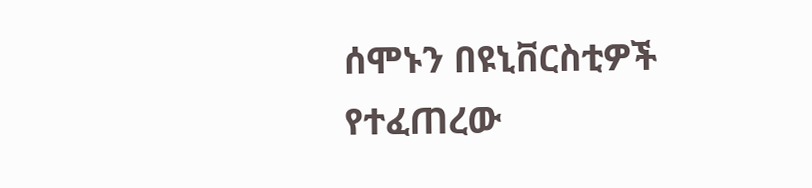ሰሞኑን በዩኒቨርስቲዎች የተፈጠረው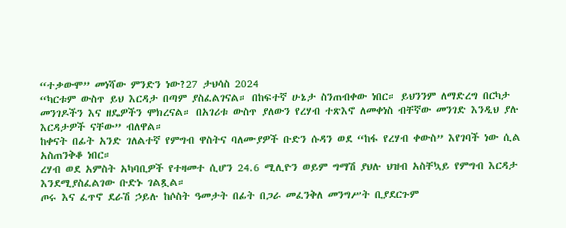“ተቃውሞ” መነሻው ምንድን ነው?27 ታህሳስ 2024
“ካርቱም ውስጥ ይህ እርዳታ በጣም ያስፈልገናል። በከፍተኛ ሁኔታ ስንጠብቀው ነበር። ይህንንም ለማድረግ በርካታ መንገዶችን እና ዘዴዎችን ሞክረናል። በአገሪቱ ውስጥ ያለውን የረሃብ ተጽእኖ ለመቀነስ ብቸኛው መንገድ እንዲህ ያሉ እርዳታዎች ናቸው” ብለዋል።
ከቀናት በፊት አንድ ገለልተኛ የምግብ ዋስትና ባለሙያዎች ቡድን ሱዳን ወደ “ከፋ የረሃብ ቀውስ” እየገባች ነው ሲል አስጠንቅቆ ነበር።
ረሃብ ወደ አምስት አካባቢዎች የተዛመተ ሲሆን 24.6 ሚሊዮን ወይም ግማሽ ያህሉ ህዝብ አስቸኳይ የምግብ እርዳታ እንደሚያስፈልገው ቡድኑ ገልጿል።
ጦሩ እና ፈጥኖ ደራሽ ኃይሉ ከሶስት ዓመታት በፊት በጋራ መፈንቅለ መንግሥት ቢያደርጉም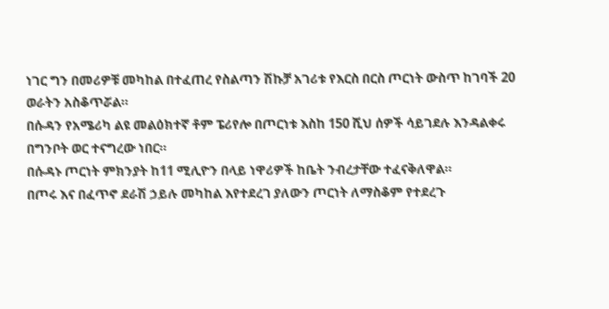ነገር ግን በመሪዎቹ መካከል በተፈጠረ የስልጣን ሽኩቻ አገሪቱ የእርስ በርስ ጦርነት ውስጥ ከገባች 20 ወራትን አስቆጥሯል።
በሱዳን የአሜሪካ ልዩ መልዕክተኛ ቶም ፔሪየሎ በጦርነቱ እስከ 150 ሺህ ሰዎች ሳይገደሉ እንዳልቀሩ በግንቦት ወር ተናግረው ነበር።
በሱዳኑ ጦርነት ምክንያት ከ11 ሚሊዮን በላይ ነዋሪዎች ከቤት ንብረታቸው ተፈናቅለዋል።
በጦሩ እና በፈጥኖ ደራሽ ኃይሉ መካከል እየተደረገ ያለውን ጦርነት ለማስቆም የተደረጉ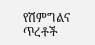የሽምግልና ጥረቶች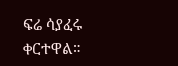ፍሬ ሳያፈሩ ቀርተዋል።